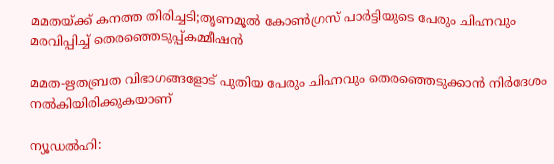മമതയ്ക്ക് കനത്ത തിരിച്ചടി;തൃണമൂല്‍ കോണ്‍ഗ്രസ് പാര്‍ട്ടിയുടെ പേരും ചിഹ്നവും മരവിപ്പിച്ച് തെരഞ്ഞെടുപ്പ്കമ്മീഷന്‍

മമത-ഋതബ്രത വിഭാഗങ്ങളോട് പുതിയ പേരും ചിഹ്നവും തെരഞ്ഞെടുക്കാന്‍ നിര്‍ദേശം നല്‍കിയിരിക്കുകയാണ്

ന്യൂഡല്‍ഹി: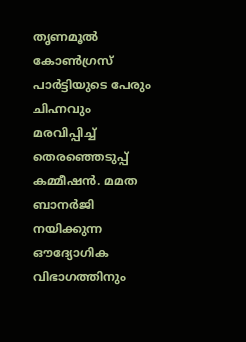തൃണമൂല്‍ കോണ്‍ഗ്രസ് പാര്‍ട്ടിയുടെ പേരും ചിഹ്നവും മരവിപ്പിച്ച് തെരഞ്ഞെടുപ്പ് കമ്മീഷന്‍. മമത ബാനർജി നയിക്കുന്ന ഔദ്യോഗിക വിഭാഗത്തിനും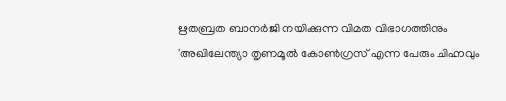ഋതബ്രത ബാനർജി നയിക്കുന്ന വിമത വിഭാഗത്തിനും 'അഖിലേന്ത്യാ തൃണമൂൽ കോൺഗ്രസ് എന്ന പേരും ചിഹ്നവും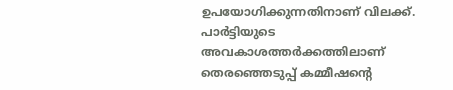ഉപയോഗിക്കുന്നതിനാണ് വിലക്ക്. പാര്‍ട്ടിയുടെ അവകാശത്തര്‍ക്കത്തിലാണ് തെരഞ്ഞെടുപ്പ് കമ്മീഷന്റെ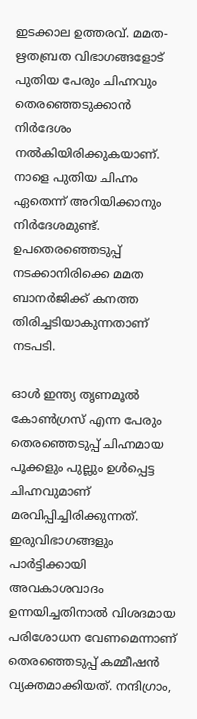ഇടക്കാല ഉത്തരവ്. മമത-ഋതബ്രത വിഭാഗങ്ങളോട് പുതിയ പേരും ചിഹ്നവും തെരഞ്ഞെടുക്കാന്‍ നിര്‍ദേശം നല്‍കിയിരിക്കുകയാണ്. നാളെ പുതിയ ചിഹ്നം ഏതെന്ന് അറിയിക്കാനും നിർദേശമുണ്ട്. ഉപതെരഞ്ഞെടുപ്പ് നടക്കാനിരിക്കെ മമത ബാനര്‍ജിക്ക് കനത്ത തിരിച്ചടിയാകുന്നതാണ് നടപടി.

ഓള്‍ ഇന്ത്യ തൃണമൂല്‍ കോണ്‍ഗ്രസ് എന്ന പേരും തെരഞ്ഞെടുപ്പ് ചിഹ്നമായ പൂക്കളും പുല്ലും ഉള്‍പ്പെട്ട ചിഹ്നവുമാണ് മരവിപ്പിച്ചിരിക്കുന്നത്. ഇരുവിഭാഗങ്ങളും പാര്‍ട്ടിക്കായി അവകാശവാദം ഉന്നയിച്ചതിനാല്‍ വിശദമായ പരിശോധന വേണമെന്നാണ് തെരഞ്ഞെടുപ്പ് കമ്മീഷന്‍ വ്യക്തമാക്കിയത്. നന്ദിഗ്രാം,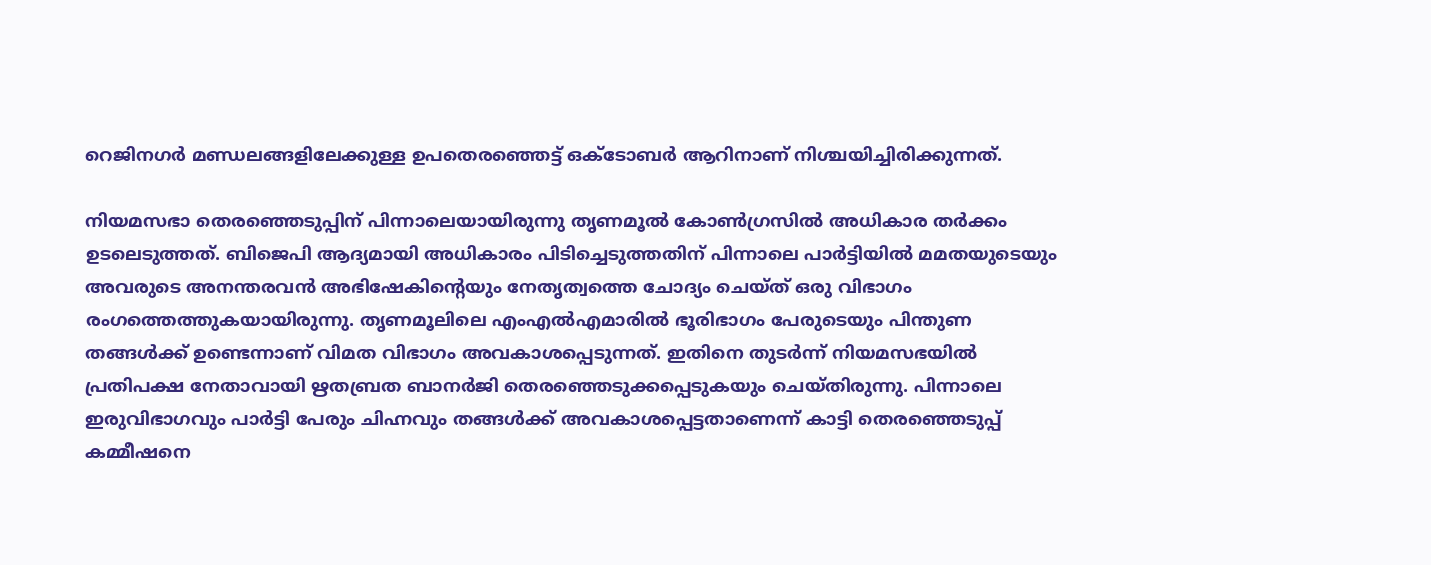റെജിനഗര്‍ മണ്ഡലങ്ങളിലേക്കുള്ള ഉപതെരഞ്ഞെട്ട് ഒക്ടോബര്‍ ആറിനാണ് നിശ്ചയിച്ചിരിക്കുന്നത്.

നിയമസഭാ തെരഞ്ഞെടുപ്പിന് പിന്നാലെയായിരുന്നു തൃണമൂല്‍ കോണ്‍ഗ്രസില്‍ അധികാര തര്‍ക്കം ഉടലെടുത്തത്. ബിജെപി ആദ്യമായി അധികാരം പിടിച്ചെടുത്തതിന് പിന്നാലെ പാര്‍ട്ടിയില്‍ മമതയുടെയും അവരുടെ അനന്തരവന്‍ അഭിഷേകിന്റെയും നേതൃത്വത്തെ ചോദ്യം ചെയ്ത് ഒരു വിഭാഗം രംഗത്തെത്തുകയായിരുന്നു. തൃണമൂലിലെ എംഎല്‍എമാരില്‍ ഭൂരിഭാഗം പേരുടെയും പിന്തുണ തങ്ങള്‍ക്ക് ഉണ്ടെന്നാണ് വിമത വിഭാഗം അവകാശപ്പെടുന്നത്. ഇതിനെ തുടര്‍ന്ന് നിയമസഭയില്‍ പ്രതിപക്ഷ നേതാവായി ഋതബ്രത ബാനര്‍ജി തെരഞ്ഞെടുക്കപ്പെടുകയും ചെയ്തിരുന്നു. പിന്നാലെ ഇരുവിഭാഗവും പാര്‍ട്ടി പേരും ചിഹ്നവും തങ്ങള്‍ക്ക് അവകാശപ്പെട്ടതാണെന്ന് കാട്ടി തെരഞ്ഞെടുപ്പ് കമ്മീഷനെ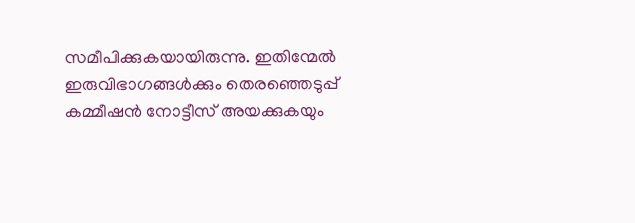സമീപിക്കുകയായിരുന്നു. ഇതിന്മേല്‍ ഇരുവിഭാഗങ്ങള്‍ക്കും തെരഞ്ഞെടുപ്പ് കമ്മീഷന്‍ നോട്ടീസ് അയക്കുകയും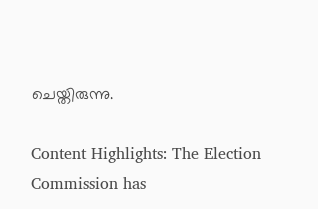ചെയ്തിരുന്നു.

Content Highlights: The Election Commission has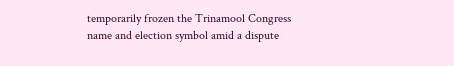temporarily frozen the Trinamool Congress name and election symbol amid a dispute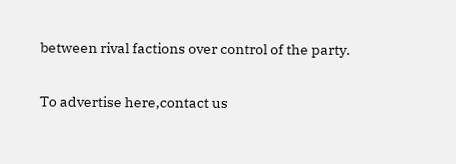between rival factions over control of the party.

To advertise here,contact us